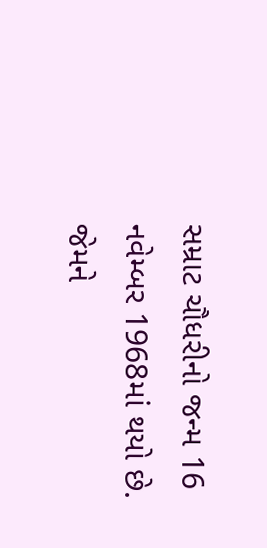સમ્રાટ ચૌધરીનો જન્મ 16 નવેમ્બર 1968માં થયો છે. જેમને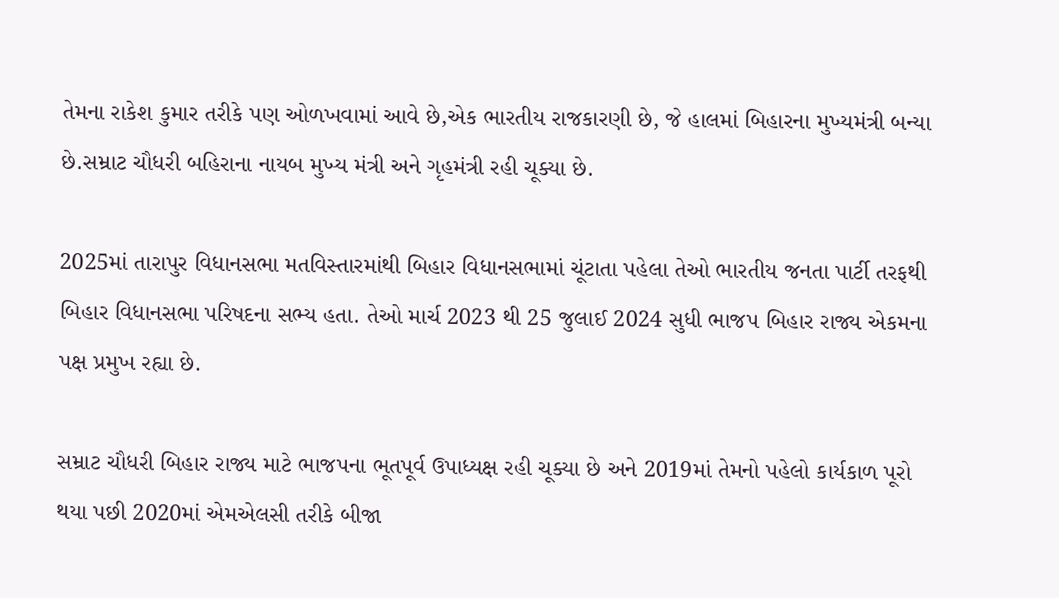તેમના રાકેશ કુમાર તરીકે પણ ઓળખવામાં આવે છે,એક ભારતીય રાજકારણી છે, જે હાલમાં બિહારના મુખ્યમંત્રી બન્યા છે.સમ્રાટ ચૌધરી બહિરાના નાયબ મુખ્ય મંત્રી અને ગૃહમંત્રી રહી ચૂક્યા છે.

2025માં તારાપુર વિધાનસભા મતવિસ્તારમાંથી બિહાર વિધાનસભામાં ચૂંટાતા પહેલા તેઓ ભારતીય જનતા પાર્ટી તરફથી બિહાર વિધાનસભા પરિષદના સભ્ય હતા. તેઓ માર્ચ 2023 થી 25 જુલાઈ 2024 સુધી ભાજપ બિહાર રાજ્ય એકમના પક્ષ પ્રમુખ રહ્યા છે.

સમ્રાટ ચૌધરી બિહાર રાજ્ય માટે ભાજપના ભૂતપૂર્વ ઉપાધ્યક્ષ રહી ચૂક્યા છે અને 2019માં તેમનો પહેલો કાર્યકાળ પૂરો થયા પછી 2020માં એમએલસી તરીકે બીજા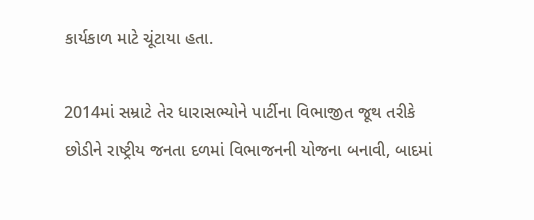કાર્યકાળ માટે ચૂંટાયા હતા.

2014માં સમ્રાટે તેર ધારાસભ્યોને પાર્ટીના વિભાજીત જૂથ તરીકે છોડીને રાષ્ટ્રીય જનતા દળમાં વિભાજનની યોજના બનાવી, બાદમાં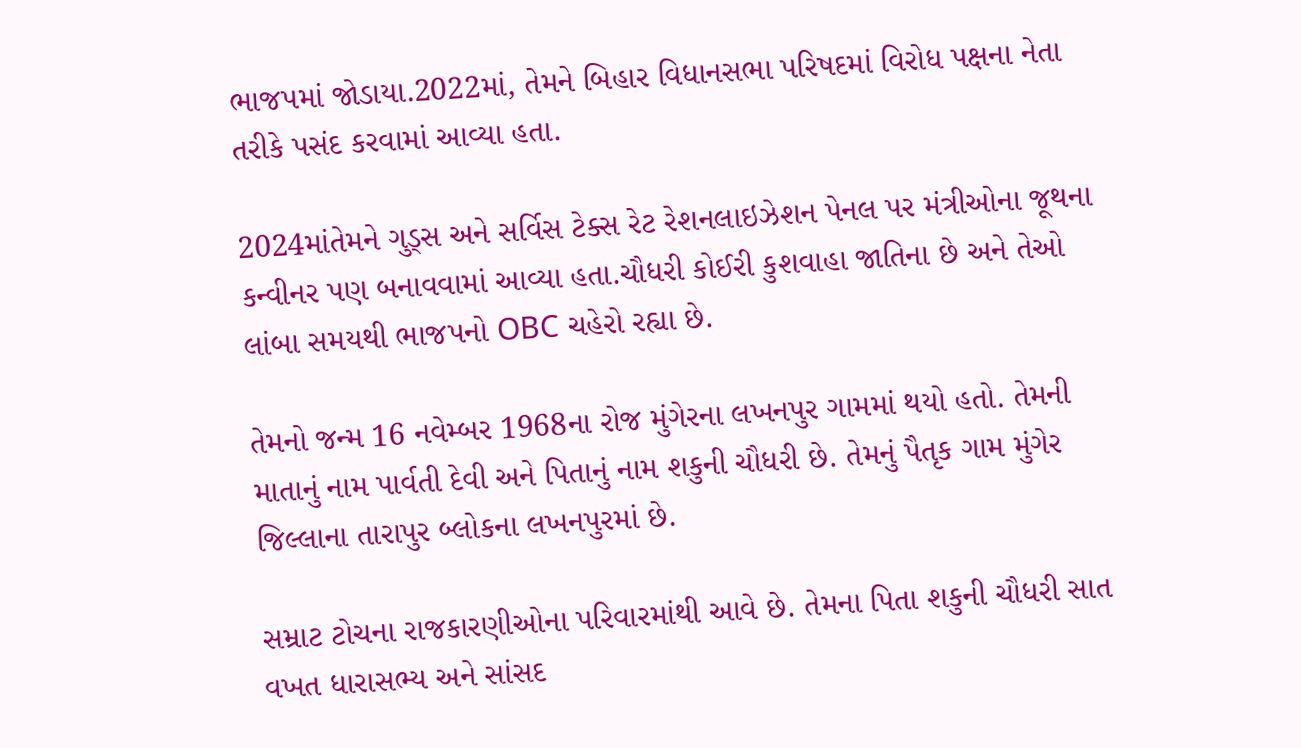ભાજપમાં જોડાયા.2022માં, તેમને બિહાર વિધાનસભા પરિષદમાં વિરોધ પક્ષના નેતા તરીકે પસંદ કરવામાં આવ્યા હતા.

2024માંતેમને ગુડ્સ અને સર્વિસ ટેક્સ રેટ રેશનલાઇઝેશન પેનલ પર મંત્રીઓના જૂથના કન્વીનર પણ બનાવવામાં આવ્યા હતા.ચૌધરી કોઈરી કુશવાહા જાતિના છે અને તેઓ લાંબા સમયથી ભાજપનો OBC ચહેરો રહ્યા છે.

તેમનો જન્મ 16 નવેમ્બર 1968ના રોજ મુંગેરના લખનપુર ગામમાં થયો હતો. તેમની માતાનું નામ પાર્વતી દેવી અને પિતાનું નામ શકુની ચૌધરી છે. તેમનું પૈતૃક ગામ મુંગેર જિલ્લાના તારાપુર બ્લોકના લખનપુરમાં છે.

સમ્રાટ ટોચના રાજકારણીઓના પરિવારમાંથી આવે છે. તેમના પિતા શકુની ચૌધરી સાત વખત ધારાસભ્ય અને સાંસદ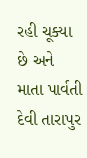રહી ચૂક્યા છે અને માતા પાર્વતી દેવી તારાપુર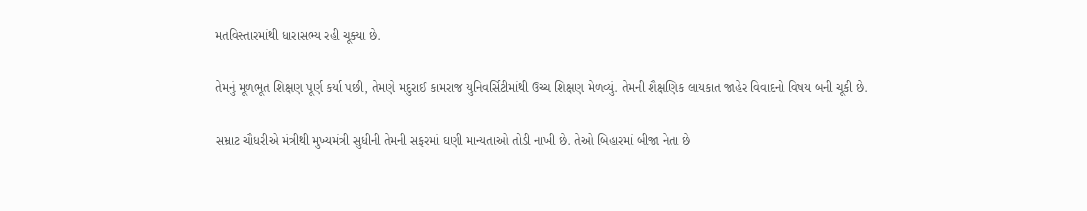મતવિસ્તારમાંથી ધારાસભ્ય રહી ચૂક્યા છે.

તેમનું મૂળભૂત શિક્ષણ પૂર્ણ કર્યા પછી, તેમણે મદુરાઈ કામરાજ યુનિવર્સિટીમાંથી ઉચ્ચ શિક્ષણ મેળવ્યું. તેમની શૈક્ષણિક લાયકાત જાહેર વિવાદનો વિષય બની ચૂકી છે.

સમ્રાટ ચૌધરીએ મંત્રીથી મુખ્યમંત્રી સુધીની તેમની સફરમાં ઘણી માન્યતાઓ તોડી નાખી છે. તેઓ બિહારમાં બીજા નેતા છે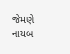જેમણે નાયબ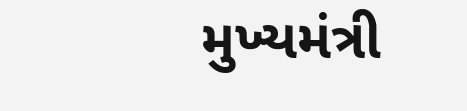મુખ્યમંત્રી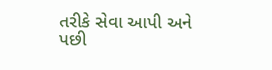તરીકે સેવા આપી અને પછી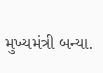મુખ્યમંત્રી બન્યા.